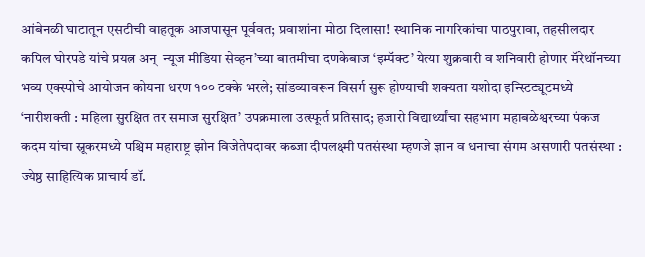आंबेनळी घाटातून एसटीची वाहतूक आजपासून पूर्ववत; प्रवाशांना मोठा दिलासा! स्थानिक नागरिकांचा पाठपुरावा, तहसीलदार कपिल घोरपडे यांचे प्रयत्न अन्  न्यूज मीडिया सेव्हन’च्या बातमीचा दणकेबाज ‘इम्पॅक्ट’ येत्या शुक्रवारी व शनिवारी होणार मॅरेथॉनच्या भव्य एक्स्पोचे आयोजन कोयना धरण १०० टक्के भरले; सांडव्यावरून विसर्ग सुरू होण्याची शक्यता यशोदा इन्स्टिट्यूटमध्ये ‘नारीशक्ती : महिला सुरक्षित तर समाज सुरक्षित’ उपक्रमाला उत्स्फूर्त प्रतिसाद; हजारो विद्यार्थ्यांचा सहभाग महाबळेश्वरच्या पंकज कदम यांचा स्नूकरमध्ये पश्चिम महाराष्ट्र झोन विजेतेपदावर कब्जा दीपलक्ष्मी पतसंस्था म्हणजे ज्ञान व धनाचा संगम असणारी पतसंस्था : ज्येष्ठ साहित्यिक प्राचार्य डॉ.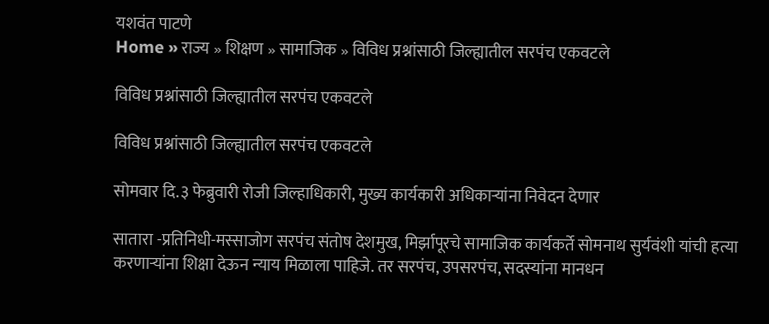यशवंत पाटणे
Home » राज्य » शिक्षण » सामाजिक » विविध प्रश्नांसाठी जिल्ह्यातील सरपंच एकवटले

विविध प्रश्नांसाठी जिल्ह्यातील सरपंच एकवटले

विविध प्रश्नांसाठी जिल्ह्यातील सरपंच एकवटले

सोमवार दि.३ फेब्रुवारी रोजी जिल्हाधिकारी, मुख्य कार्यकारी अधिकाऱ्यांना निवेदन देणार

सातारा -प्रतिनिधी-मस्साजोग सरपंच संतोष देशमुख, मिर्झापूरचे सामाजिक कार्यकर्ते सोमनाथ सुर्यवंशी यांची हत्या करणाऱ्यांना शिक्षा देऊन न्याय मिळाला पाहिजे. तर सरपंच, उपसरपंच, सदस्यांना मानधन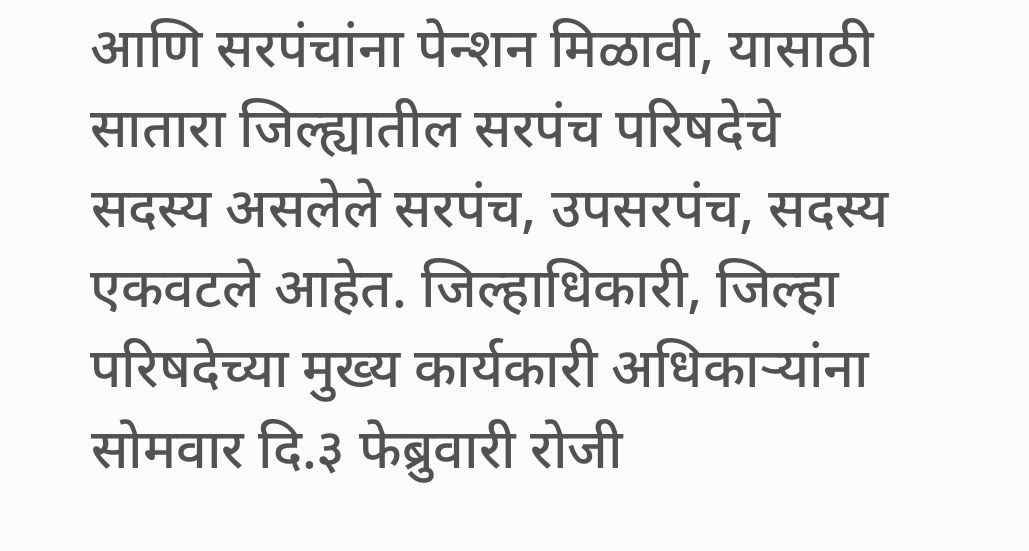आणि सरपंचांना पेन्शन मिळावी, यासाठी सातारा जिल्ह्यातील सरपंच परिषदेचे सदस्य असलेले सरपंच, उपसरपंच, सदस्य एकवटले आहेत. जिल्हाधिकारी, जिल्हा परिषदेच्या मुख्य कार्यकारी अधिकाऱ्यांना सोमवार दि.३ फेब्रुवारी रोजी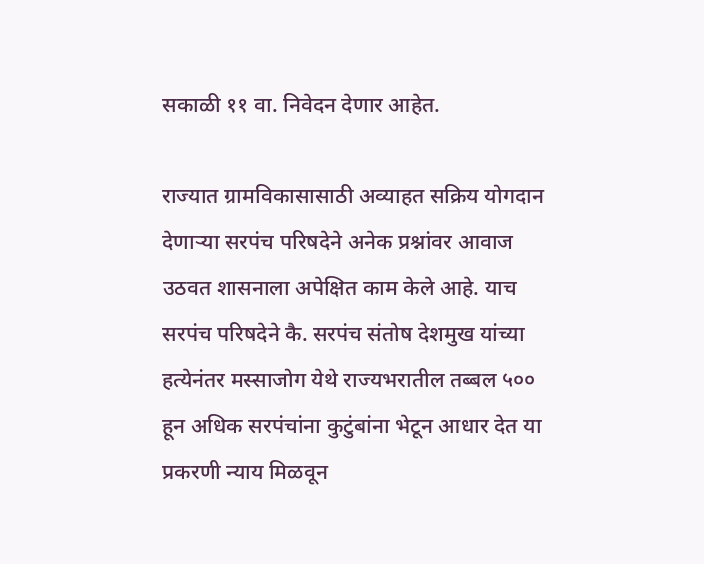सकाळी ११ वा. निवेदन देणार आहेत.

राज्यात ग्रामविकासासाठी अव्याहत सक्रिय योगदान देणाऱ्या सरपंच परिषदेने अनेक प्रश्नांवर आवाज उठवत शासनाला अपेक्षित काम केले आहे. याच सरपंच परिषदेने कै. सरपंच संतोष देशमुख यांच्या हत्येनंतर मस्साजोग येथे राज्यभरातील तब्बल ५०० हून अधिक सरपंचांना कुटुंबांना भेटून आधार देत या प्रकरणी न्याय मिळवून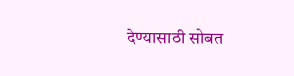देण्यासाठी सोबत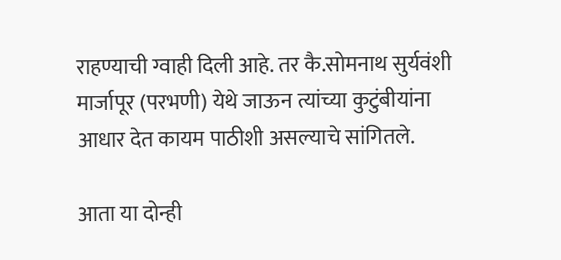राहण्याची ग्वाही दिली आहे. तर कै.सोमनाथ सुर्यवंशी मार्जापूर (परभणी) येथे जाऊन त्यांच्या कुटुंबीयांना आधार देत कायम पाठीशी असल्याचे सांगितले.

आता या दोन्ही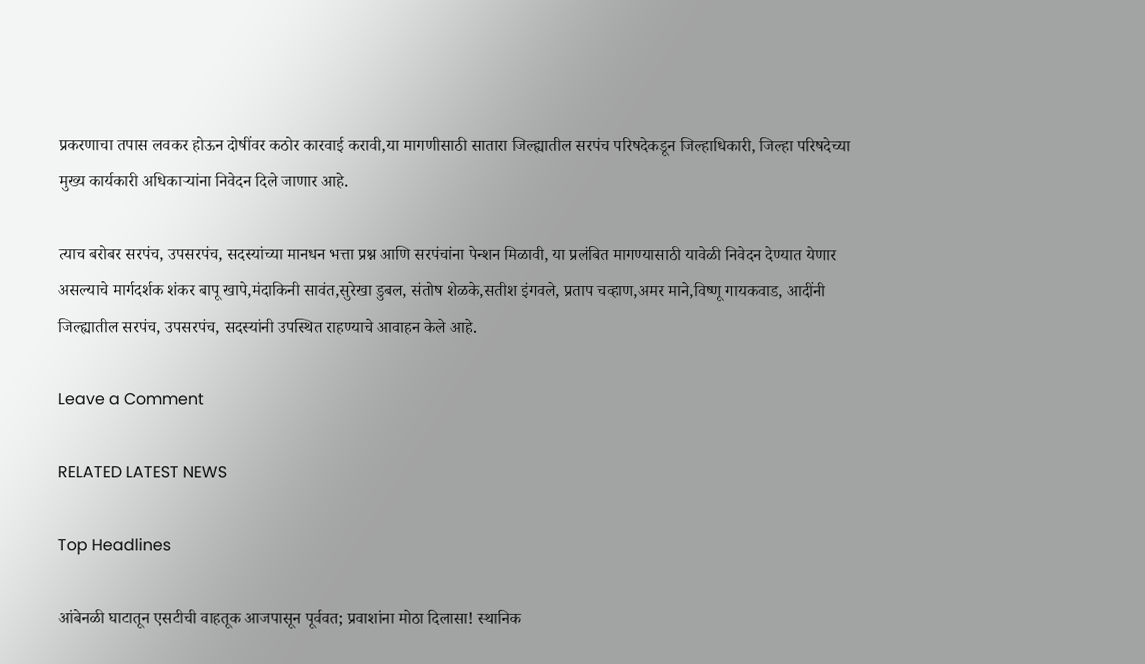प्रकरणाचा तपास लवकर होऊन दोषींवर कठोर कारवाई करावी,या मागणीसाठी सातारा जिल्ह्यातील सरपंच परिषदेकडून जिल्हाधिकारी, जिल्हा परिषदेच्या मुख्य कार्यकारी अधिकाऱ्यांना निवेदन दिले जाणार आहे.

त्याच बरोबर सरपंच, उपसरपंच, सदस्यांच्या मानधन भत्ता प्रश्न आणि सरपंचांना पेन्शन मिळावी, या प्रलंबित मागण्यासाठी यावेळी निवेदन देण्यात येणार असल्याचे मार्गदर्शक शंकर बापू खापे,मंदाकिनी सावंत,सुरेखा डुबल, संतोष शेळके,सतीश इंगवले, प्रताप चव्हाण,अमर माने,विष्णू गायकवाड, आदींनी जिल्ह्यातील सरपंच, उपसरपंच, सदस्यांनी उपस्थित राहण्याचे आवाहन केले आहे.

Leave a Comment

RELATED LATEST NEWS

Top Headlines

आंबेनळी घाटातून एसटीची वाहतूक आजपासून पूर्ववत; प्रवाशांना मोठा दिलासा! स्थानिक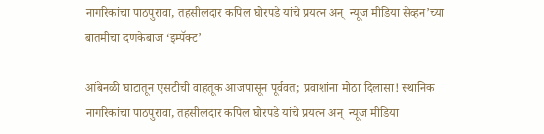नागरिकांचा पाठपुरावा, तहसीलदार कपिल घोरपडे यांचे प्रयत्न अन्  न्यूज मीडिया सेव्हन’च्या बातमीचा दणकेबाज ‘इम्पॅक्ट’

आंबेनळी घाटातून एसटीची वाहतूक आजपासून पूर्ववत; प्रवाशांना मोठा दिलासा! स्थानिक नागरिकांचा पाठपुरावा, तहसीलदार कपिल घोरपडे यांचे प्रयत्न अन्  न्यूज मीडिया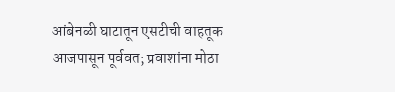आंबेनळी घाटातून एसटीची वाहतूक आजपासून पूर्ववत; प्रवाशांना मोठा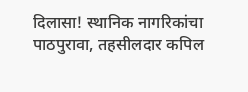दिलासा! स्थानिक नागरिकांचा पाठपुरावा, तहसीलदार कपिल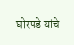घोरपडे यांचे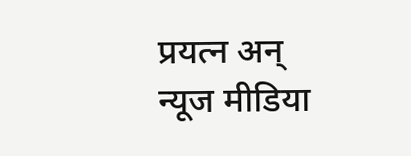प्रयत्न अन्  न्यूज मीडिया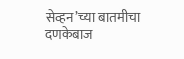सेव्हन’च्या बातमीचा दणकेबाज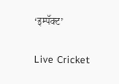‘इम्पॅक्ट’

Live Cricket